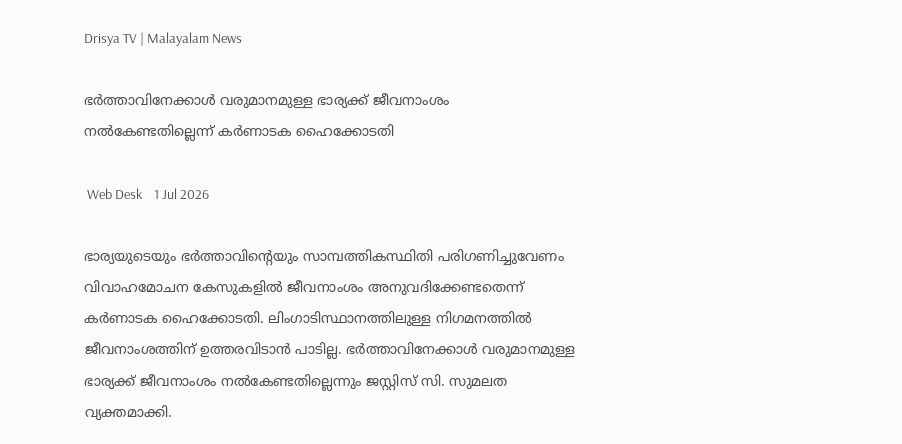Drisya TV | Malayalam News

ഭർത്താവിനേക്കാൾ വരുമാനമുള്ള ഭാര്യക്ക്‌ ജീവനാംശം നൽകേണ്ടതില്ലെന്ന് കർണാടക ഹൈക്കോടതി

 Web Desk    1 Jul 2026

ഭാര്യയുടെയും ഭർത്താവിന്റെയും സാമ്പത്തികസ്ഥിതി പരിഗണിച്ചുവേണം വിവാഹമോചന കേസുകളിൽ ജീവനാംശം അനുവദിക്കേണ്ടതെന്ന് കർണാടക ഹൈക്കോടതി. ലിംഗാടിസ്ഥാനത്തിലുള്ള നിഗമനത്തിൽ ജീവനാംശത്തിന് ഉത്തരവിടാൻ പാടില്ല. ഭർത്താവിനേക്കാൾ വരുമാനമുള്ള ഭാര്യക്ക്‌ ജീവനാംശം നൽകേണ്ടതില്ലെന്നും ജസ്റ്റിസ് സി. സുമലത വ്യക്തമാക്കി.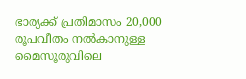ഭാര്യക്ക്‌ പ്രതിമാസം 20,000 രൂപവീതം നൽകാനുള്ള മൈസൂരുവിലെ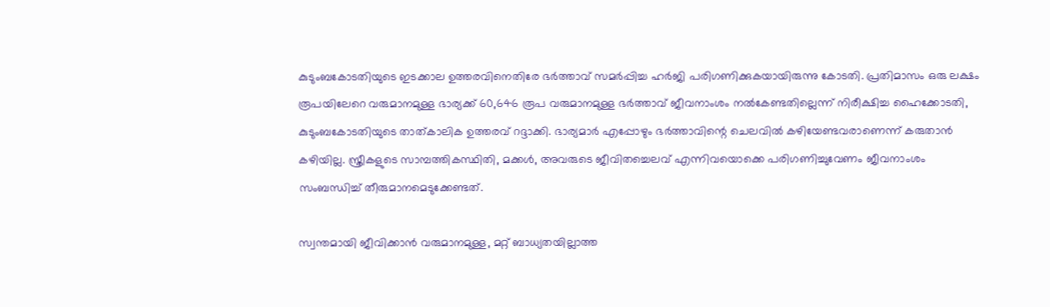കുടുംബകോടതിയുടെ ഇടക്കാല ഉത്തരവിനെതിരേ ഭർത്താവ് സമർപ്പിച്ച ഹർജി പരിഗണിക്കുകയായിരുന്നു കോടതി. പ്രതിമാസം ഒരു ലക്ഷം രൂപയിലേറെ വരുമാനമുള്ള ഭാര്യക്ക്‌ 60,646 രൂപ വരുമാനമുള്ള ഭർത്താവ് ജീവനാംശം നൽകേണ്ടതില്ലെന്ന് നിരീക്ഷിച്ച ഹൈക്കോടതി, കുടുംബകോടതിയുടെ താത്കാലിക ഉത്തരവ് റദ്ദാക്കി. ഭാര്യമാർ എപ്പോഴും ഭർത്താവിന്റെ ചെലവിൽ കഴിയേണ്ടവരാണെന്ന് കരുതാൻ കഴിയില്ല. സ്ത്രീകളുടെ സാമ്പത്തികസ്ഥിതി, മക്കൾ, അവരുടെ ജീവിതച്ചെലവ് എന്നിവയൊക്കെ പരിഗണിച്ചുവേണം ജീവനാംശം സംബന്ധിച്ച് തീരുമാനമെടുക്കേണ്ടത്.

സ്വന്തമായി ജീവിക്കാൻ വരുമാനമുള്ള, മറ്റ് ബാധ്യതയില്ലാത്ത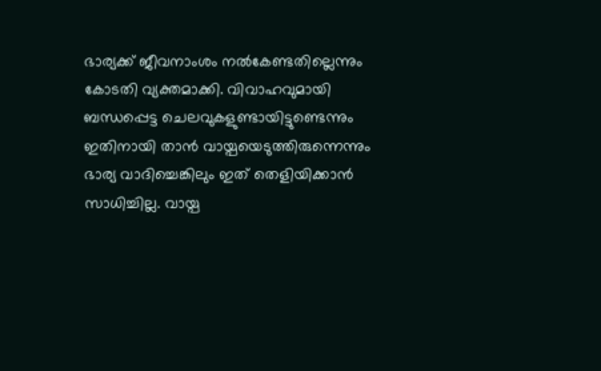ഭാര്യക്ക്‌ ജീവനാംശം നൽകേണ്ടതില്ലെന്നും കോടതി വ്യക്തമാക്കി. വിവാഹവുമായി ബന്ധപ്പെട്ട ചെലവുകളുണ്ടായിട്ടുണ്ടെന്നും ഇതിനായി താൻ വായ്പയെടുത്തിരുന്നെന്നും ഭാര്യ വാദിച്ചെങ്കിലും ഇത് തെളിയിക്കാൻ സാധിച്ചില്ല. വായ്പ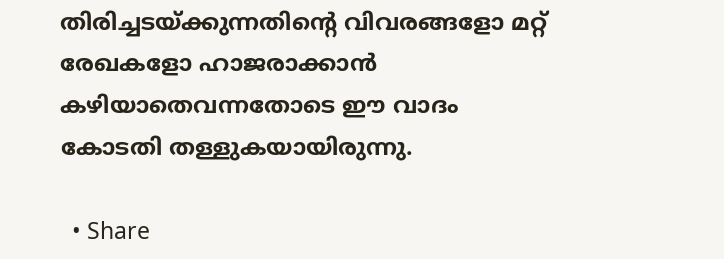തിരിച്ചടയ്ക്കുന്നതിന്റെ വിവരങ്ങളോ മറ്റ് രേഖകളോ ഹാജരാക്കാൻ കഴിയാതെവന്നതോടെ ഈ വാദം കോടതി തള്ളുകയായിരുന്നു.

  • Share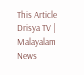This Article
Drisya TV | Malayalam News